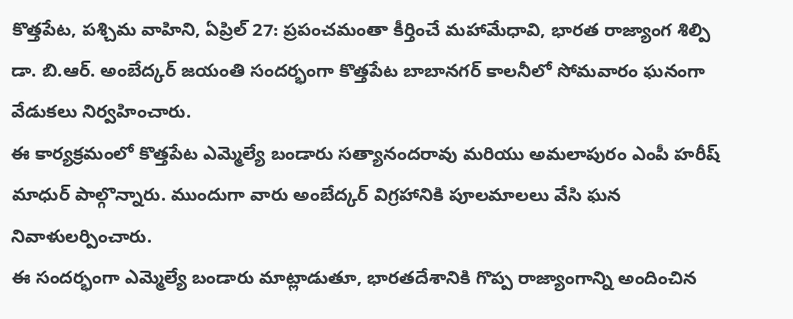కొత్తపేట, పశ్చిమ వాహిని, ఏప్రిల్ 27: ప్రపంచమంతా కీర్తించే మహామేధావి, భారత రాజ్యాంగ శిల్పి డా. బి.ఆర్. అంబేద్కర్ జయంతి సందర్భంగా కొత్తపేట బాబానగర్ కాలనీలో సోమవారం ఘనంగా వేడుకలు నిర్వహించారు.
ఈ కార్యక్రమంలో కొత్తపేట ఎమ్మెల్యే బండారు సత్యానందరావు మరియు అమలాపురం ఎంపీ హరీష్ మాధుర్ పాల్గొన్నారు. ముందుగా వారు అంబేద్కర్ విగ్రహానికి పూలమాలలు వేసి ఘన నివాళులర్పించారు.
ఈ సందర్భంగా ఎమ్మెల్యే బండారు మాట్లాడుతూ, భారతదేశానికి గొప్ప రాజ్యాంగాన్ని అందించిన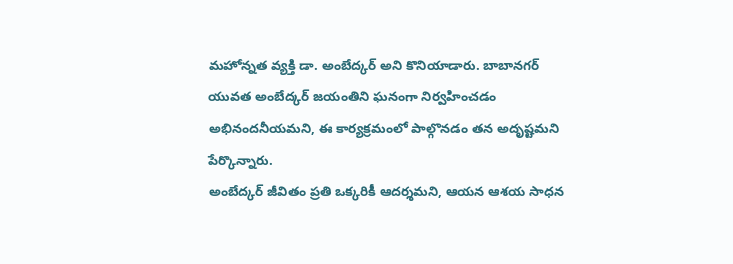మహోన్నత వ్యక్తి డా. అంబేద్కర్ అని కొనియాడారు. బాబానగర్ యువత అంబేద్కర్ జయంతిని ఘనంగా నిర్వహించడం అభినందనీయమని, ఈ కార్యక్రమంలో పాల్గొనడం తన అదృష్టమని పేర్కొన్నారు.
అంబేద్కర్ జీవితం ప్రతి ఒక్కరికీ ఆదర్శమని, ఆయన ఆశయ సాధన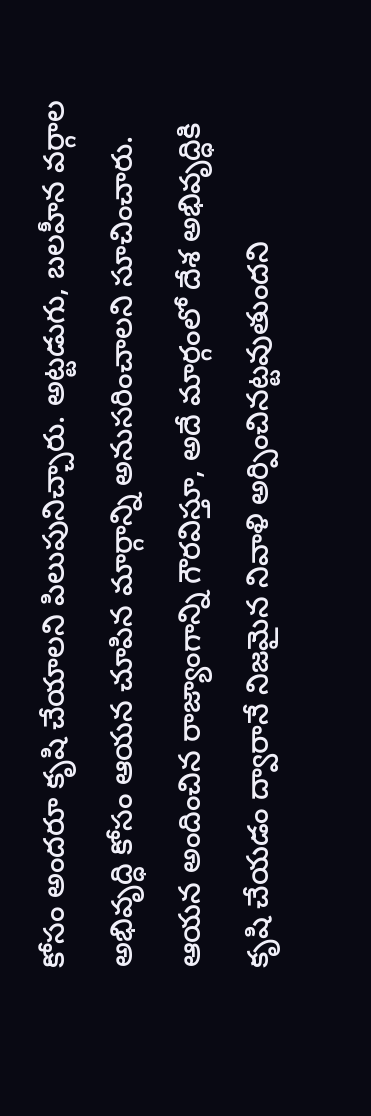కోసం అందరూ కృషి చేయాలని పిలుపునిచ్చారు. అట్టడుగు, బలహీన వర్గాల అభివృద్ధి కోసం ఆయన చూపిన మార్గాన్ని అనుసరించాలని సూచించారు. ఆయన అందించిన రాజ్యాంగాన్ని గౌరవిస్తూ, అదే మార్గంలో దేశ అభివృద్ధికి కృషి చేయడం ద్వారానే నిజమైన నివాళి అర్పించినట్టవుతుందని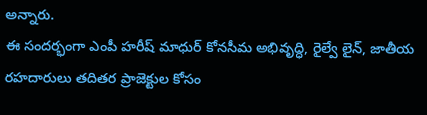అన్నారు.
ఈ సందర్భంగా ఎంపీ హరీష్ మాధుర్ కోనసీమ అభివృద్ధి, రైల్వే లైన్, జాతీయ రహదారులు తదితర ప్రాజెక్టుల కోసం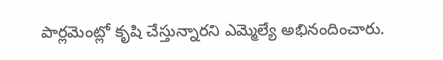పార్లమెంట్లో కృషి చేస్తున్నారని ఎమ్మెల్యే అభినందించారు.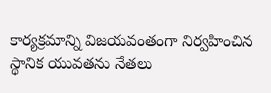కార్యక్రమాన్ని విజయవంతంగా నిర్వహించిన స్థానిక యువతను నేతలు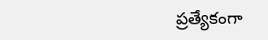ప్రత్యేకంగా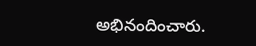అభినందించారు.